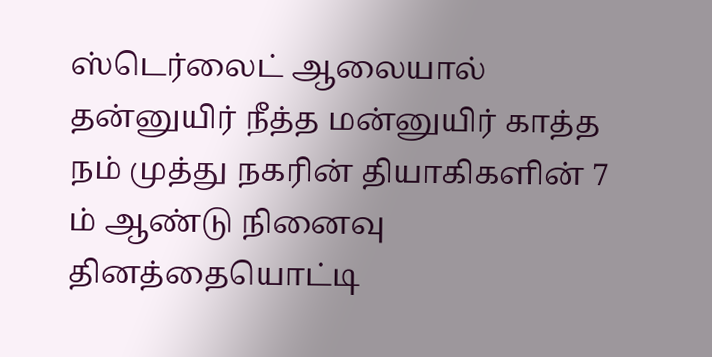ஸ்டெர்லைட் ஆலையால் தன்னுயிர் நீத்த மன்னுயிர் காத்த நம் முத்து நகரின் தியாகிகளின் 7 ம் ஆண்டு நினைவு தினத்தையொட்டி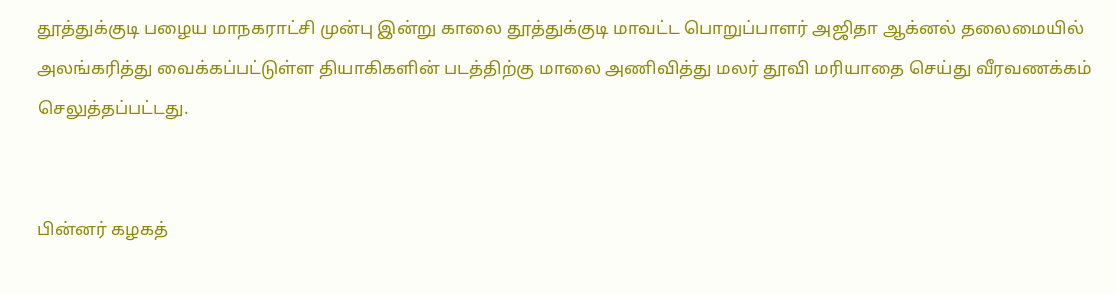தூத்துக்குடி பழைய மாநகராட்சி முன்பு இன்று காலை தூத்துக்குடி மாவட்ட பொறுப்பாளர் அஜிதா ஆக்னல் தலைமையில் அலங்கரித்து வைக்கப்பட்டுள்ள தியாகிகளின் படத்திற்கு மாலை அணிவித்து மலர் தூவி மரியாதை செய்து வீரவணக்கம் செலுத்தப்பட்டது.


பின்னர் கழகத்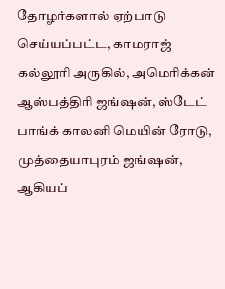தோழர்களால் ஏற்பாடு செய்யப்பட்ட, காமராஜ் கல்லூரி அருகில், அமெரிக்கன் ஆஸ்பத்திரி ஜங்ஷன், ஸ்டேட் பாங்க் காலனி மெயின் ரோடு, முத்தையாபுரம் ஜங்ஷன், ஆகியப்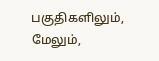பகுதிகளிலும், மேலும்,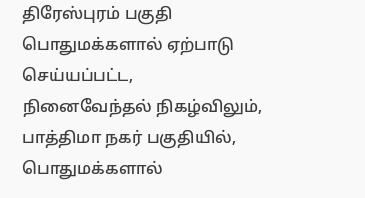திரேஸ்புரம் பகுதி பொதுமக்களால் ஏற்பாடு செய்யப்பட்ட, நினைவேந்தல் நிகழ்விலும், பாத்திமா நகர் பகுதியில், பொதுமக்களால்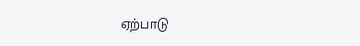ஏற்பாடு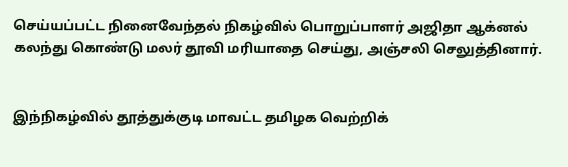செய்யப்பட்ட நினைவேந்தல் நிகழ்வில் பொறுப்பாளர் அஜிதா ஆக்னல் கலந்து கொண்டு மலர் தூவி மரியாதை செய்து, அஞ்சலி செலுத்தினார்.


இந்நிகழ்வில் தூத்துக்குடி மாவட்ட தமிழக வெற்றிக்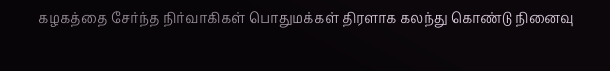கழகத்தை சேர்ந்த நிர்வாகிகள் பொதுமக்கள் திரளாக கலந்து கொண்டு நினைவு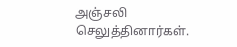அஞ்சலி செலுத்தினார்கள்.